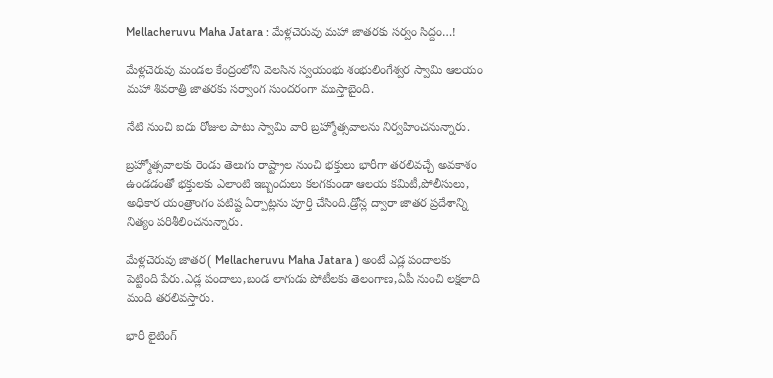Mellacheruvu Maha Jatara : మేళ్లచెరువు మహా జాతరకు సర్వం సిద్దం…!

మేళ్లచెరువు మండల కేంద్రంలోని వెలసిన స్వయంభు శంభులింగేశ్వర స్వామి ఆలయం మహా శివరాత్రి జాతరకు సర్వాంగ సుందరంగా ముస్తాబైంది.

నేటి నుంచి ఐదు రోజుల పాటు స్వామి వారి బ్రహ్మోత్సవాలను నిర్వహించనున్నారు.

బ్రహ్మోత్సవాలకు రెండు తెలుగు రాష్ట్రాల నుంచి భక్తులు భారీగా తరలివచ్చే అవకాశం ఉండడంతో భక్తులకు ఎలాంటి ఇబ్బందులు కలగకుండా ఆలయ కమిటీ,పోలీసులు, అధికార యంత్రాంగం పటిష్ట ఏర్పాట్లను పూర్తి చేసింది.డ్రోన్ల ద్వారా జాతర ప్రదేశాన్ని నిత్యం పరిశీలించనున్నారు.

మేళ్లచెరువు జాతర( Mellacheruvu Maha Jatara ) అంటే ఎడ్ల పందాలకు పెట్టింది పేరు‌‌‌‌‌‌‌.ఎడ్ల పందాలు,బండ లాగుడు పోటీలకు తెలంగాణ,ఏపీ నుంచి లక్షలాది మంది తరలివస్తారు.

భారీ లైటింగ్‌‌‌‌‌‌‌‌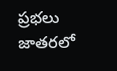ప్రభలు జాతరలో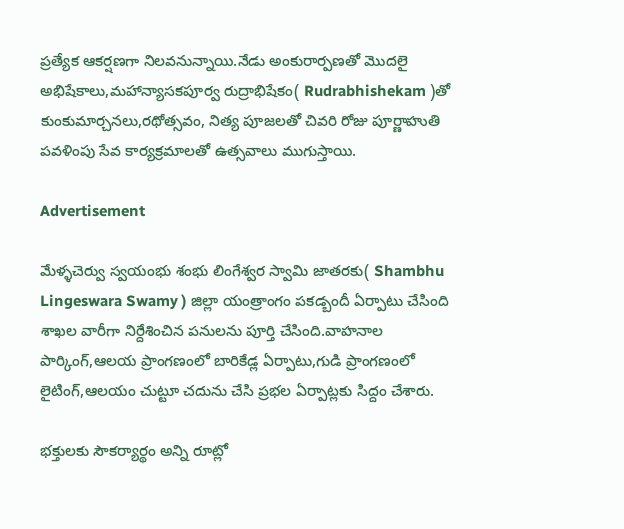ప్రత్యేక ఆకర్షణగా నిలవనున్నాయి.నేడు అంకురార్పణతో మొదలై అభిషేకాలు,మహాన్యాసకపూర్వ రుద్రాభిషేకం‌( Rudrabhishekam )తో కుంకుమార్చనలు,రథోత్సవం, నిత్య పూజలతో చివరి రోజు పూర్ణాహుతి పవళింపు సేవ కార్యక్రమాలతో ఉత్సవాలు ముగుస్తాయి.

Advertisement

మేళ్ళచెర్వు స్వయంభు శంభు లింగేశ్వర స్వామి జాతరకు( Shambhu Lingeswara Swamy ) జిల్లా యంత్రాంగం పకడ్బందీ ఏర్పాటు చేసింది శాఖల వారీగా నిర్దేశించిన పనులను పూర్తి చేసింది.వాహనాల పార్కింగ్,ఆలయ ప్రాంగణంలో బారికేడ్ల ఏర్పాటు,గుడి ప్రాంగణంలో లైటింగ్‌,ఆలయం చుట్టూ చదును చేసి ప్రభల ఏర్పాట్లకు సిద్దం చేశారు.

భక్తులకు సౌకర్యార్థం అన్ని రూట్లో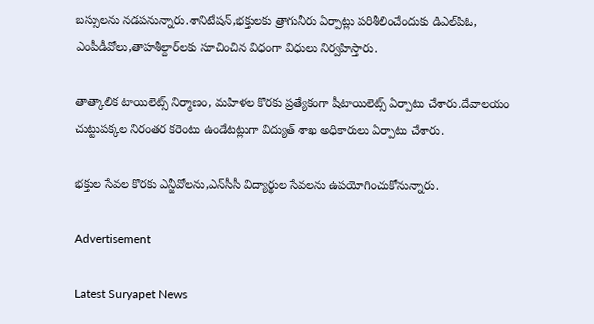బస్సులను నడపనున్నారు.శానిటేషన్,భక్తులకు త్రాగునీరు ఏర్పాట్లు పరిశీలించేందుకు డిఎల్‌పిఓ, ఎంపీడీవోలు,తాహశీల్దార్‌లకు సూచించిన విధంగా విధులు నిర్వహిస్తారు.

తాత్కాలిక టాయిలెట్స్‌ నిర్మాణం, మహిళల కొరకు ప్రత్యేకంగా షీటాయిలెట్స్‌ ఏర్పాటు చేశారు.దేవాలయం చుట్టుపక్కల నిరంతర కరెంటు ఉండేటట్లుగా విద్యుత్‌ శాఖ అధికారులు ఏర్పాటు చేశారు.

భక్తుల సేవల కొరకు ఎన్జీవోలను,ఎన్‌సీసీ విద్యార్థుల సేవలను ఉపయోగించుకోనున్నారు.

Advertisement

Latest Suryapet News